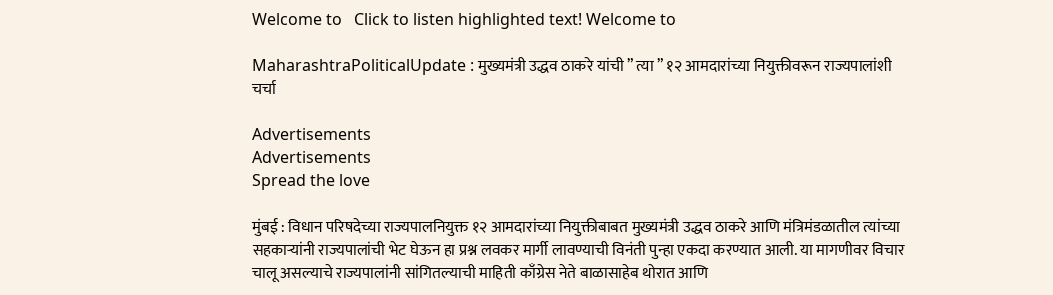Welcome to   Click to listen highlighted text! Welcome to

MaharashtraPoliticalUpdate : मुख्यमंत्री उद्धव ठाकरे यांची ” त्या ” १२ आमदारांच्या नियुक्तीवरून राज्यपालांशी चर्चा

Advertisements
Advertisements
Spread the love

मुंबई : विधान परिषदेच्या राज्यपालनियुक्त १२ आमदारांच्या नियुक्तीबाबत मुख्यमंत्री उद्धव ठाकरे आणि मंत्रिमंडळातील त्यांच्या सहकाऱ्यांनी राज्यपालांची भेट घेऊन हा प्रश्न लवकर मार्गी लावण्याची विनंती पुन्हा एकदा करण्यात आली. या मागणीवर विचार चालू असल्याचे राज्यपालांनी सांगितल्याची माहिती काँग्रेस नेते बाळासाहेब थोरात आणि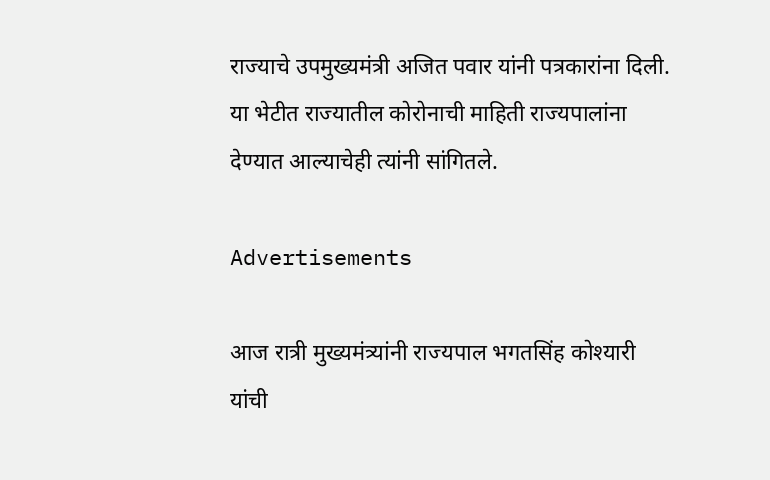राज्याचे उपमुख्यमंत्री अजित पवार यांनी पत्रकारांना दिली. या भेटीत राज्यातील कोरोनाची माहिती राज्यपालांना देण्यात आल्याचेही त्यांनी सांगितले.

Advertisements

आज रात्री मुख्यमंत्र्यांनी राज्यपाल भगतसिंह कोश्यारी यांची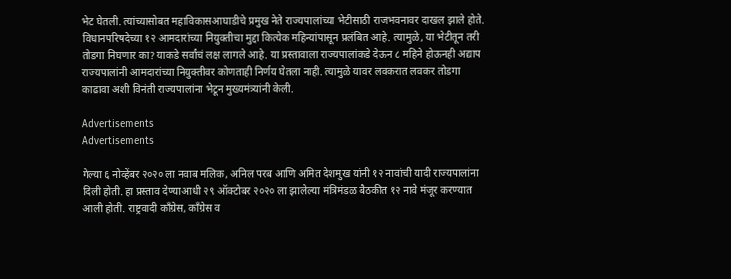भेट घेतली. त्यांच्यासोबत महाविकासआघाडीचे प्रमुख नेते राज्यपालांच्या भेटीसाठी राजभवनावर दाखल झाले होते. विधानपरिषदेच्या १२ आमदारांच्या नियुक्तीचा मुद्दा कित्येक महिन्यांपासून प्रलंबित आहे. त्यामुळे, या भेटीतून तरी तोडगा निघणार का? याकडे सर्वांचं लक्ष लागले आहे. या प्रस्तावाला राज्यपालांकडे देऊन ८ महिने होऊनही अद्याप राज्यपालांनी आमदारांच्या नियुक्तीवर कोणताही निर्णय घेतला नाही. त्यामुळे यावर लवकरात लवकर तोडगा काढावा अशी विनंती राज्यपालांना भेटून मुख्यमंत्र्यांनी केली.

Advertisements
Advertisements

गेल्या ६ नोव्हेंबर २०२० ला नवाब मलिक, अनिल परब आणि अमित देशमुख यांनी १२ नावांची यादी राज्यपालांना दिली होती. हा प्रस्ताव देण्याआधी २९ ऑक्टोबर २०२० ला झालेल्या मंत्रिमंडळ बैठकीत १२ नावे मंजूर करण्यात आली होती. राष्ट्रवादी काँग्रेस, काँग्रेस व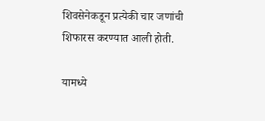शिवसेनेकडून प्रत्येकी चार जणांची शिफारस करण्यात आली होती.

यामध्ये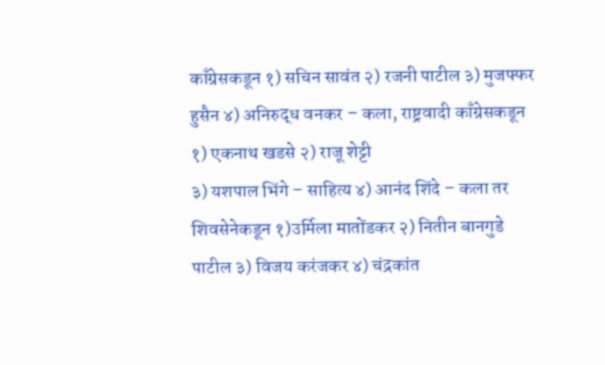काँग्रेसकडून १) सचिन सावंत २) रजनी पाटील ३) मुजफ्फर हुसैन ४) अनिरुद्ध वनकर – कला, राष्ट्रवादी काँग्रेसकडून १) एकनाथ खडसे २) राजू शेट्टी
३) यशपाल भिंगे – साहित्य ४) आनंद शिंदे – कला तर शिवसेनेकडून १)उर्मिला मातोंडकर २) नितीन बानगुडे पाटील ३) विजय करंजकर ४) चंद्रकांत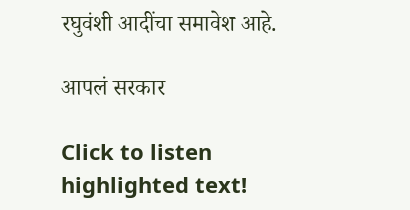रघुवंशी आदींचा समावेश आहे.

आपलं सरकार

Click to listen highlighted text!